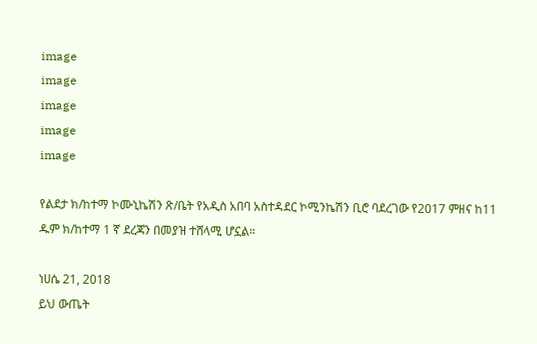image
image
image
image
image

የልደታ ክ/ከተማ ኮሙኒኬሽን ጽ/ቤት የአዲስ አበባ አስተዳደር ኮሚንኬሽን ቢሮ ባደረገው የ2017 ምዘና ከ11 ዱም ክ/ከተማ 1 ኛ ደረጃን በመያዝ ተሸላሚ ሆኗል።

ነሀሴ 21, 2018
ይህ ውጤት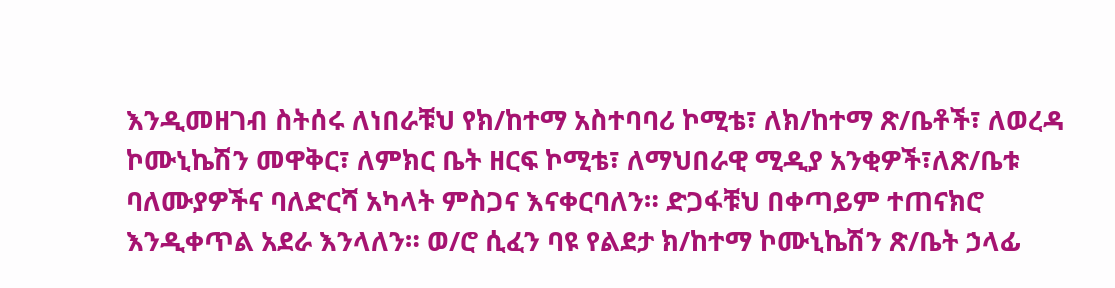እንዲመዘገብ ስትሰሩ ለነበራቹህ የክ/ከተማ አስተባባሪ ኮሚቴ፣ ለክ/ከተማ ጽ/ቤቶች፣ ለወረዳ ኮሙኒኬሽን መዋቅር፣ ለምክር ቤት ዘርፍ ኮሚቴ፣ ለማህበራዊ ሚዲያ አንቂዎች፣ለጽ/ቤቱ ባለሙያዎችና ባለድርሻ አካላት ምስጋና እናቀርባለን። ድጋፋቹህ በቀጣይም ተጠናክሮ እንዲቀጥል አደራ እንላለን። ወ/ሮ ሲፈን ባዩ የልደታ ክ/ከተማ ኮሙኒኬሽን ጽ/ቤት ኃላፊ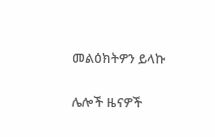መልዕክትዎን ይላኩ

ሌሎች ዜናዎች